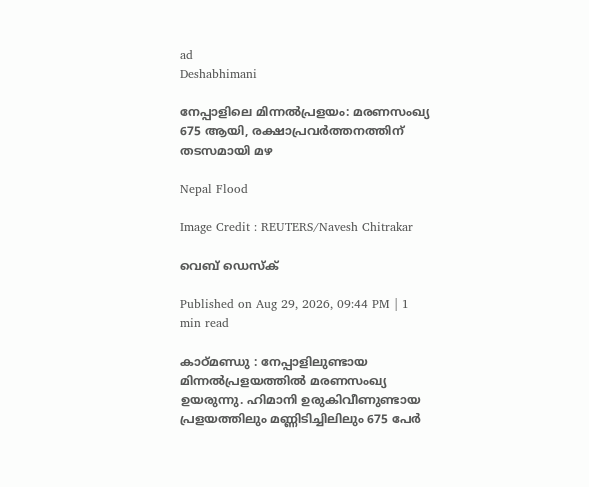ad
Deshabhimani

നേപ്പാളിലെ മിന്നൽപ്രളയം: മരണസംഖ്യ 675 ആയി, രക്ഷാപ്രവർത്തനത്തിന് തടസമായി മഴ

Nepal Flood

Image Credit : REUTERS/Navesh Chitrakar

വെബ് ഡെസ്ക്

Published on Aug 29, 2026, 09:44 PM | 1 min read

കാഠ്മണ്ഡു : നേപ്പാളിലുണ്ടായ മിന്നൽപ്രളയത്തിൽ മരണസംഖ്യ ഉയരുന്നു. ഹിമാനി ഉരുകിവീണുണ്ടായ പ്രളയത്തിലും മണ്ണിടിച്ചിലിലും 675 പേർ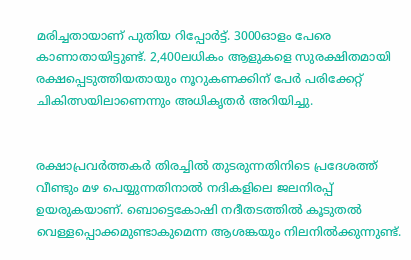മരിച്ചതായാണ് പുതിയ റിപ്പോർട്ട്. 3000ഓളം പേരെ കാണാതായിട്ടുണ്ട്. 2,400ലധികം ആളുകളെ സുരക്ഷിതമായി രക്ഷപ്പെടുത്തിയതായും നൂറുകണക്കിന് പേർ പരിക്കേറ്റ് ചികിത്സയിലാണെന്നും അധികൃതർ അറിയിച്ചു.


രക്ഷാപ്രവർത്തകർ തിരച്ചിൽ തുടരുന്നതിനിടെ പ്രദേശത്ത് വീണ്ടും മഴ പെയ്യുന്നതിനാൽ നദികളിലെ ജലനിരപ്പ് ഉയരുകയാണ്. ബൊട്ടെകോഷി നദീതടത്തിൽ കൂടുതൽ വെള്ളപ്പൊക്കമുണ്ടാകുമെന്ന ആശങ്കയും നിലനിൽക്കുന്നുണ്ട്.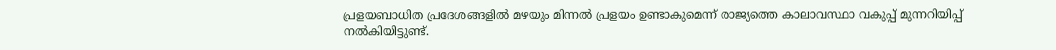പ്രളയബാധിത പ്രദേശങ്ങളിൽ മഴയും മിന്നൽ പ്രളയം ഉണ്ടാകുമെന്ന് രാജ്യത്തെ കാലാവസ്ഥാ വകുപ്പ് മുന്നറിയിപ്പ് നൽകിയിട്ടുണ്ട്.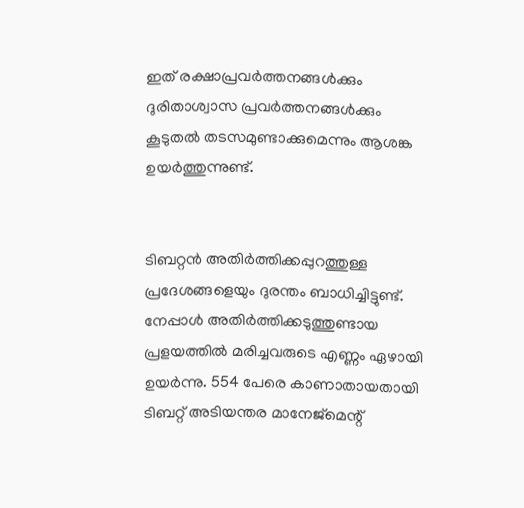ഇത് രക്ഷാപ്രവർത്തനങ്ങൾക്കും ദുരിതാശ്വാസ പ്രവർത്തനങ്ങൾക്കും കൂടുതൽ തടസമുണ്ടാക്കുമെന്നും ആശങ്ക ഉയർത്തുന്നുണ്ട്.


ടിബറ്റൻ അതിർത്തിക്കപ്പുറത്തുള്ള പ്രദേശങ്ങളെയും ദുരന്തം ബാധിച്ചിട്ടുണ്ട്. നേപ്പാൾ അതിർത്തിക്കടുത്തുണ്ടായ പ്രളയത്തിൽ മരിച്ചവരുടെ എണ്ണം ഏഴായി ഉയർന്നു. 554 പേരെ കാണാതായതായി ടിബറ്റ് അടിയന്തര മാനേജ്‌മെന്റ്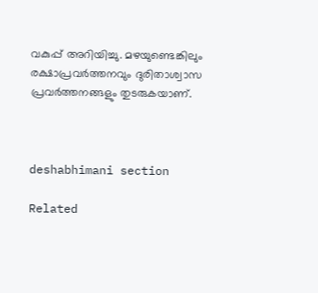വകുപ്പ് അറിയിച്ചു. മഴയുണ്ടെങ്കിലും രക്ഷാപ്രവർത്തനവും ദുരിതാശ്വാസ പ്രവർത്തനങ്ങളും തുടരുകയാണ്.



deshabhimani section

Related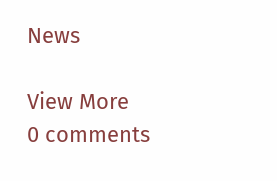News

View More
0 comments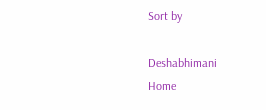Sort by

Deshabhimani
Home